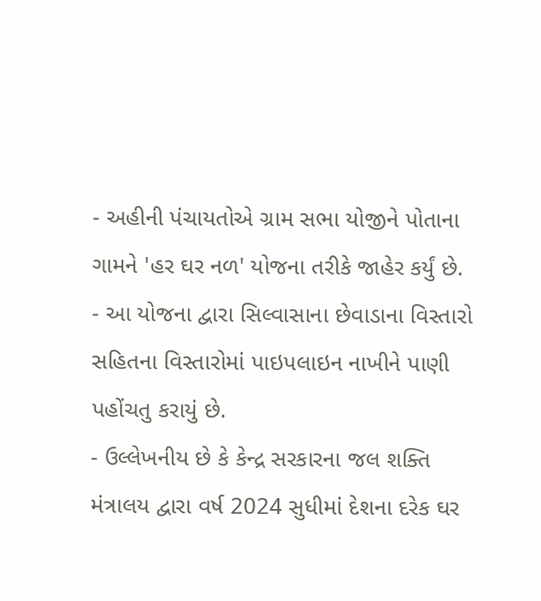- અહીની પંચાયતોએ ગ્રામ સભા યોજીને પોતાના ગામને 'હર ઘર નળ' યોજના તરીકે જાહેર કર્યું છે.
- આ યોજના દ્વારા સિલ્વાસાના છેવાડાના વિસ્તારો સહિતના વિસ્તારોમાં પાઇપલાઇન નાખીને પાણી પહોંચતુ કરાયું છે.
- ઉલ્લેખનીય છે કે કેન્દ્ર સરકારના જલ શક્તિ મંત્રાલય દ્વારા વર્ષ 2024 સુધીમાં દેશના દરેક ઘર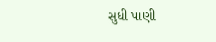સુધી પાણી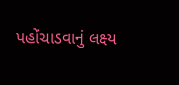પહોંચાડવાનું લક્ષ્ય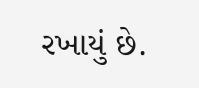રખાયું છે.